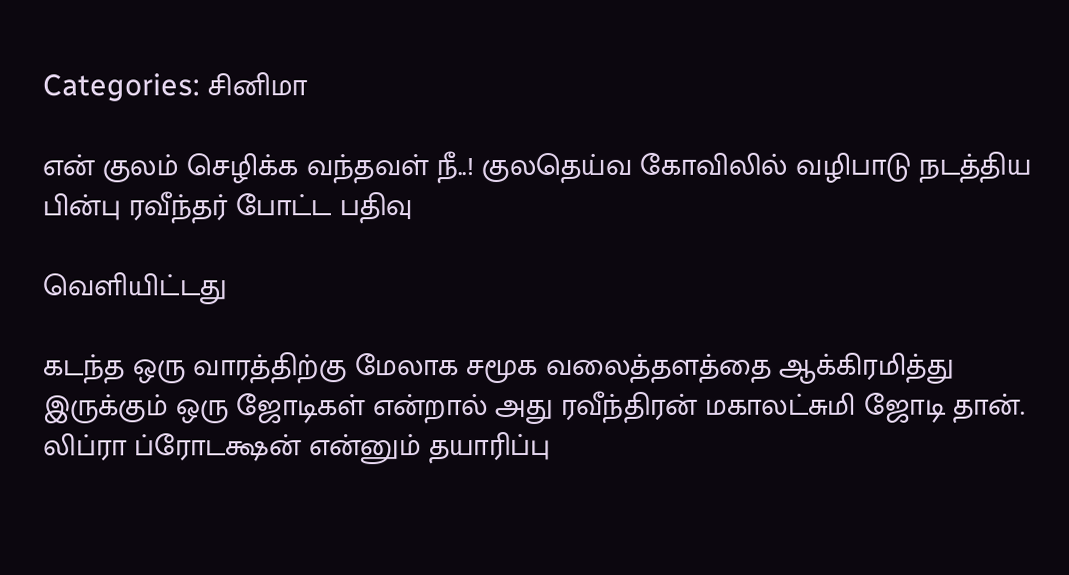Categories: சினிமா

என் குலம் செழிக்க வந்தவள் நீ..! குலதெய்வ கோவிலில் வழிபாடு நடத்திய பின்பு ரவீந்தர் போட்ட பதிவு

வெளியிட்டது

கடந்த ஒரு வாரத்திற்கு மேலாக சமூக வலைத்தளத்தை ஆக்கிரமித்து இருக்கும் ஒரு ஜோடிகள் என்றால் அது ரவீந்திரன் மகாலட்சுமி ஜோடி தான். லிப்ரா ப்ரோடக்ஷன் என்னும் தயாரிப்பு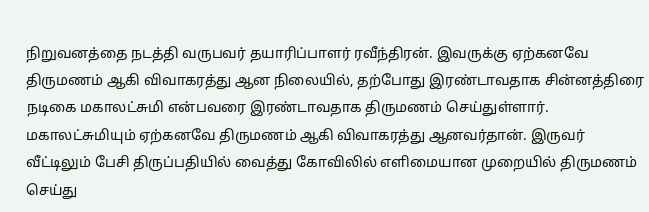நிறுவனத்தை நடத்தி வருபவர் தயாரிப்பாளர் ரவீந்திரன். இவருக்கு ஏற்கனவே திருமணம் ஆகி விவாகரத்து ஆன நிலையில், தற்போது இரண்டாவதாக சின்னத்திரை நடிகை மகாலட்சுமி என்பவரை இரண்டாவதாக திருமணம் செய்துள்ளார். மகாலட்சுமியும் ஏற்கனவே திருமணம் ஆகி விவாகரத்து ஆனவர்தான். இருவர் வீட்டிலும் பேசி திருப்பதியில் வைத்து கோவிலில் எளிமையான முறையில் திருமணம் செய்து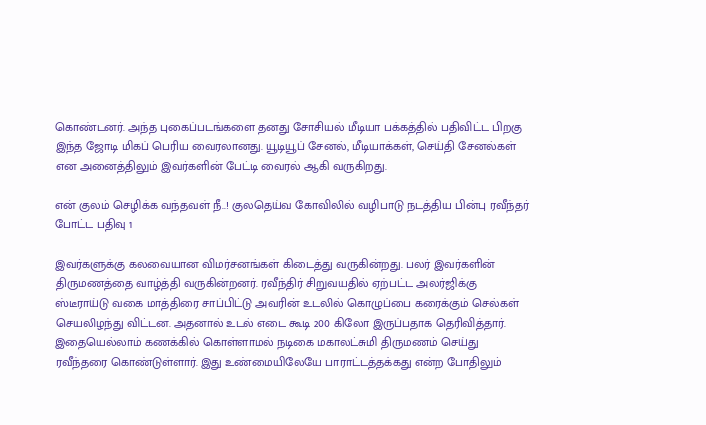கொண்டனர். அந்த புகைப்படங்களை தனது சோசியல் மீடியா பக்கத்தில் பதிவிட்ட பிறகு இந்த ஜோடி மிகப் பெரிய வைரலானது. யூடியூப் சேனல், மீடியாக்கள், செய்தி சேனல்கள் என அனைத்திலும் இவர்களின் பேட்டி வைரல் ஆகி வருகிறது.

என் குலம் செழிக்க வந்தவள் நீ..! குலதெய்வ கோவிலில் வழிபாடு நடத்திய பின்பு ரவீந்தர் போட்ட பதிவு 1

இவர்களுக்கு கலவையான விமர்சனங்கள் கிடைத்து வருகின்றது. பலர் இவர்களின் திருமணத்தை வாழ்த்தி வருகின்றனர். ரவீந்திர் சிறுவயதில் ஏற்பட்ட அலர்ஜிக்கு ஸ்டீராய்டு வகை மாத்திரை சாப்பிட்டு அவரின் உடலில் கொழுப்பை கரைக்கும் செல்கள் செயலிழந்து விட்டன. அதனால் உடல் எடை கூடி 200 கிலோ இருப்பதாக தெரிவித்தார். இதையெல்லாம் கணக்கில் கொள்ளாமல் நடிகை மகாலட்சுமி திருமணம் செய்து ரவீந்தரை கொண்டுள்ளார். இது உண்மையிலேயே பாராட்டத்தக்கது என்ற போதிலும்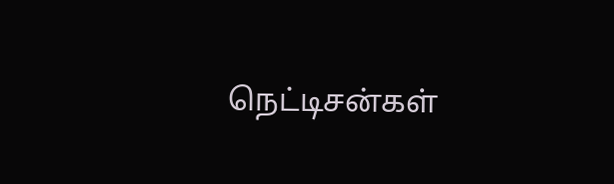நெட்டிசன்கள்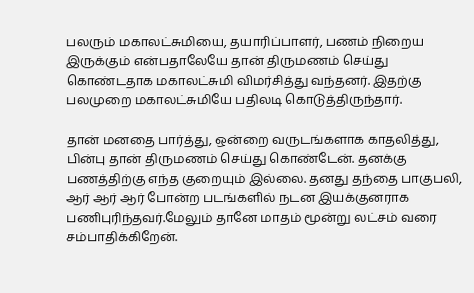பலரும் மகாலட்சுமியை, தயாரிப்பாளர், பணம் நிறைய இருக்கும் என்பதாலேயே தான் திருமணம் செய்து கொண்டதாக மகாலட்சுமி விமர்சித்து வந்தனர். இதற்கு பலமுறை மகாலட்சுமியே பதிலடி கொடுத்திருந்தார்.

தான் மனதை பார்த்து, ஒன்றை வருடங்களாக காதலித்து, பின்பு தான் திருமணம் செய்து கொண்டேன். தனக்கு பணத்திற்கு எந்த குறையும் இல்லை. தனது தந்தை பாகுபலி, ஆர் ஆர் ஆர் போன்ற படங்களில் நடன இயக்குனராக பணிபுரிந்தவர்.மேலும் தானே மாதம் மூன்று லட்சம் வரை சம்பாதிக்கிறேன்.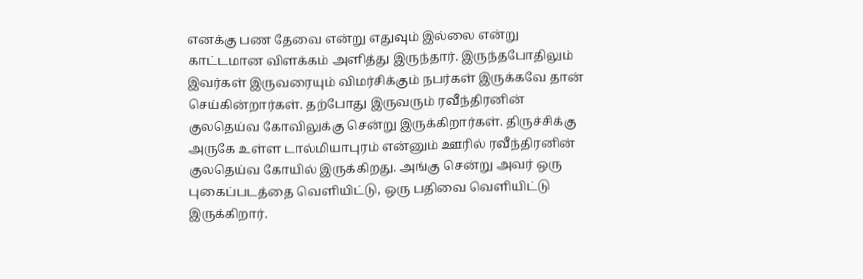எனக்கு பண தேவை என்று எதுவும் இல்லை என்று காட்டமான விளக்கம் அளித்து இருந்தார். இருந்தபோதிலும் இவர்கள் இருவரையும் விமர்சிக்கும் நபர்கள் இருக்கவே தான் செய்கின்றார்கள். தற்போது இருவரும் ரவீந்திரனின் குலதெய்வ கோவிலுக்கு சென்று இருக்கிறார்கள். திருச்சிக்கு அருகே உள்ள டால்மியாபுரம் என்னும் ஊரில் ரவீந்திரனின் குலதெய்வ கோயில் இருக்கிறது. அங்கு சென்று அவர் ஒரு புகைப்படத்தை வெளியிட்டு, ஒரு பதிவை வெளியிட்டு இருக்கிறார்.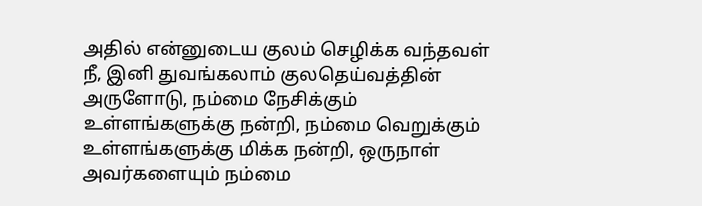அதில் என்னுடைய குலம் செழிக்க வந்தவள் நீ, இனி துவங்கலாம் குலதெய்வத்தின் அருளோடு, நம்மை நேசிக்கும் உள்ளங்களுக்கு நன்றி, நம்மை வெறுக்கும் உள்ளங்களுக்கு மிக்க நன்றி, ஒருநாள் அவர்களையும் நம்மை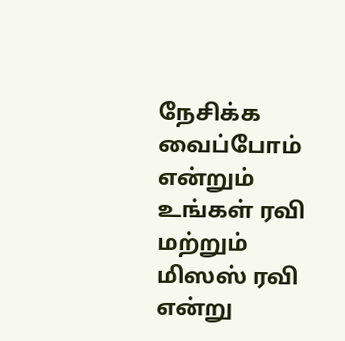நேசிக்க வைப்போம் என்றும் உங்கள் ரவி மற்றும் மிஸஸ் ரவி என்று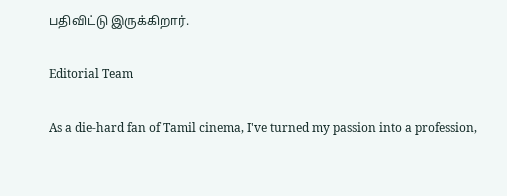பதிவிட்டு இருக்கிறார்.

Editorial Team

As a die-hard fan of Tamil cinema, I've turned my passion into a profession,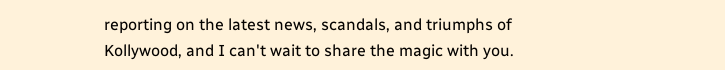reporting on the latest news, scandals, and triumphs of Kollywood, and I can't wait to share the magic with you.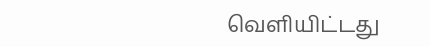வெளியிட்டது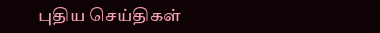புதிய செய்திகள்